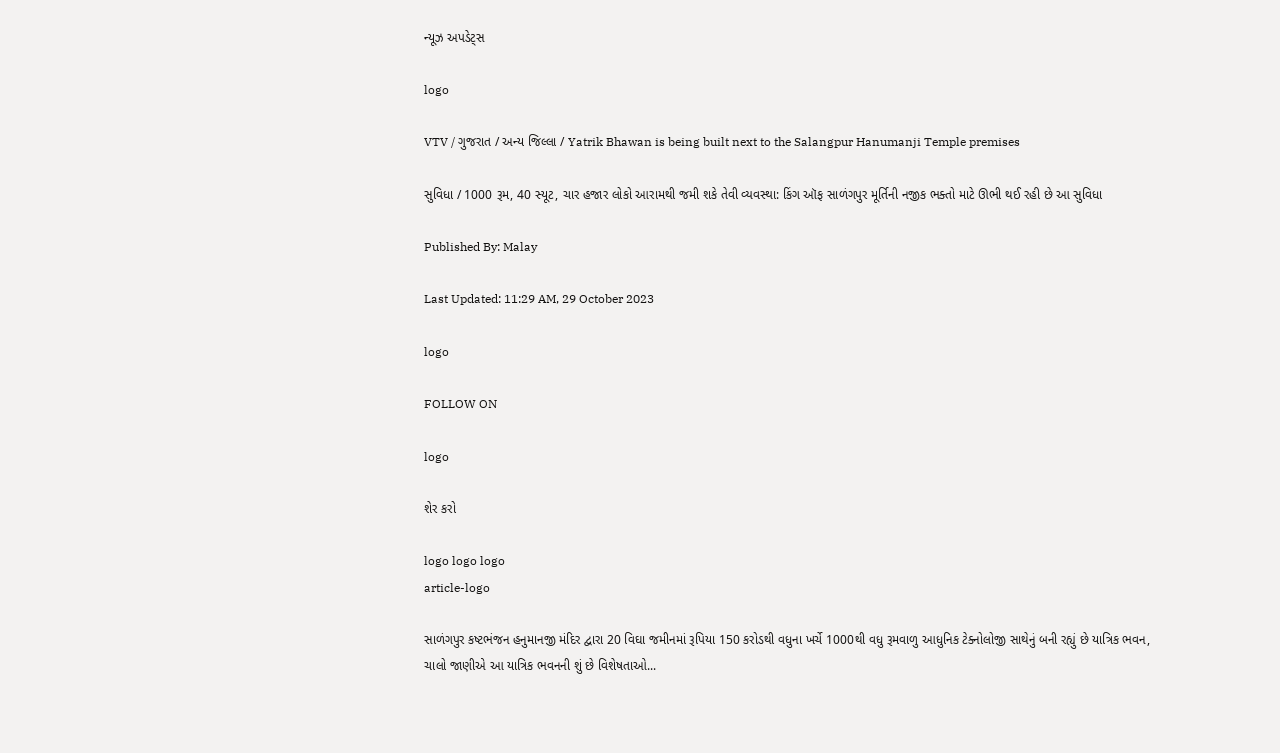ન્યૂઝ અપડેટ્સ

logo

VTV / ગુજરાત / અન્ય જિલ્લા / Yatrik Bhawan is being built next to the Salangpur Hanumanji Temple premises

સુવિધા / 1000 રૂમ, 40 સ્યૂટ, ચાર હજાર લોકો આરામથી જમી શકે તેવી વ્યવસ્થા: કિંગ ઑફ સાળંગપુર મૂર્તિની નજીક ભક્તો માટે ઊભી થઈ રહી છે આ સુવિધા

Published By: Malay

Last Updated: 11:29 AM, 29 October 2023

logo

FOLLOW ON

logo

શેર કરો

logo logo logo
article-logo

સાળંગપુર કષ્ટભંજન હનુમાનજી મંદિર દ્વારા 20 વિઘા જમીનમાં રૂપિયા 150 કરોડથી વધુના ખર્ચે 1000થી વધુ રૂમવાળુ આધુનિક ટેક્નોલોજી સાથેનું બની રહ્યું છે યાત્રિક ભવન, ચાલો જાણીએ આ યાત્રિક ભવનની શું છે વિશેષતાઓ...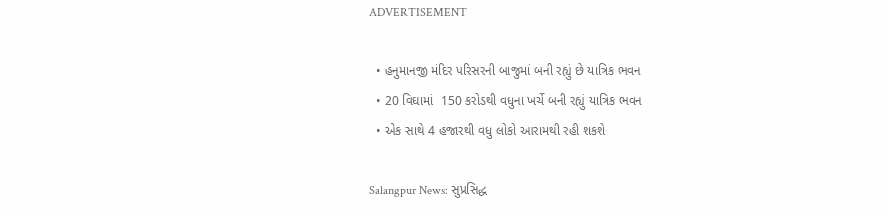ADVERTISEMENT

  • હનુમાનજી મંદિર પરિસરની બાજુમાં બની રહ્યું છે યાત્રિક ભવન
  • 20 વિઘામાં  150 કરોડથી વધુના ખર્ચે બની રહ્યું યાત્રિક ભવન
  • એક સાથે 4 હજારથી વધુ લોકો આરામથી રહી શકશે

Salangpur News: સુપ્રસિદ્ધ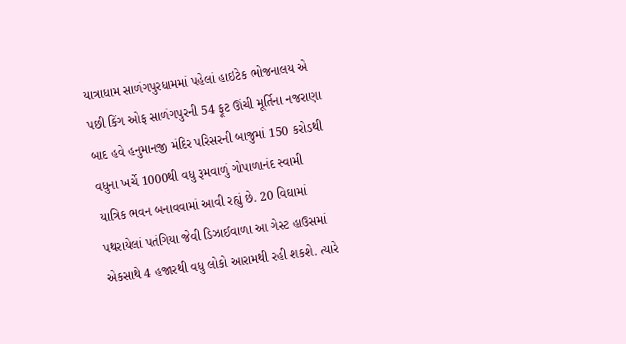યાત્રાધામ સાળંગપુરધામમાં પહેલાં હાઇટેક ભોજનાલય એ પછી કિંગ ઓફ સાળંગપુરની 54 ફૂટ ઊંચી મૂર્તિના નજરાણા બાદ હવે હનુમાનજી મંદિર પરિસરની બાજુમાં 150 કરોડથી વધુના ખર્ચે 1000થી વધુ રૂમવાળું ગોપાળાનંદ સ્વામી યાત્રિક ભવન બનાવવામાં આવી રહ્યું છે. 20 વિઘામાં પથરાયેલાં પતંગિયા જેવી ડિઝાઈવાળા આ ગેસ્ટ હાઉસમાં એકસાથે 4 હજારથી વધુ લોકો આરામથી રહી શકશે. ત્યારે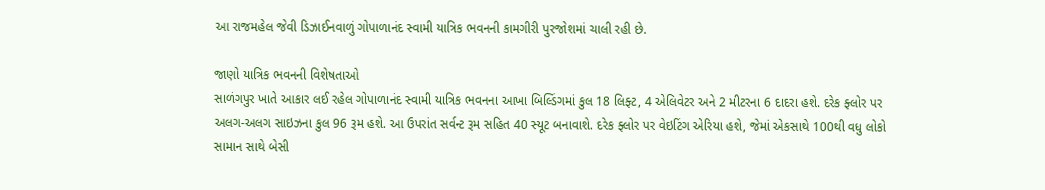આ રાજમહેલ જેવી ડિઝાઈનવાળું ગોપાળાનંદ સ્વામી યાત્રિક ભવનની કામગીરી પુરજોશમાં ચાલી રહી છે.

જાણો યાત્રિક ભવનની વિશેષતાઓ
સાળંગપુર ખાતે આકાર લઈ રહેલ ગોપાળાનંદ સ્વામી યાત્રિક ભવનના આખા બિલ્ડિંગમાં કુલ 18 લિફ્ટ, 4 એલિવેટર અને 2 મીટરના 6 દાદરા હશે. દરેક ફ્લોર પર અલગ-અલગ સાઇઝના કુલ 96 રૂમ હશે. આ ઉપરાંત સર્વન્ટ રૂમ સહિત 40 સ્યૂટ બનાવાશે. દરેક ફ્લોર પર વેઇટિંગ એરિયા હશે, જેમાં એકસાથે 100થી વધુ લોકો સામાન સાથે બેસી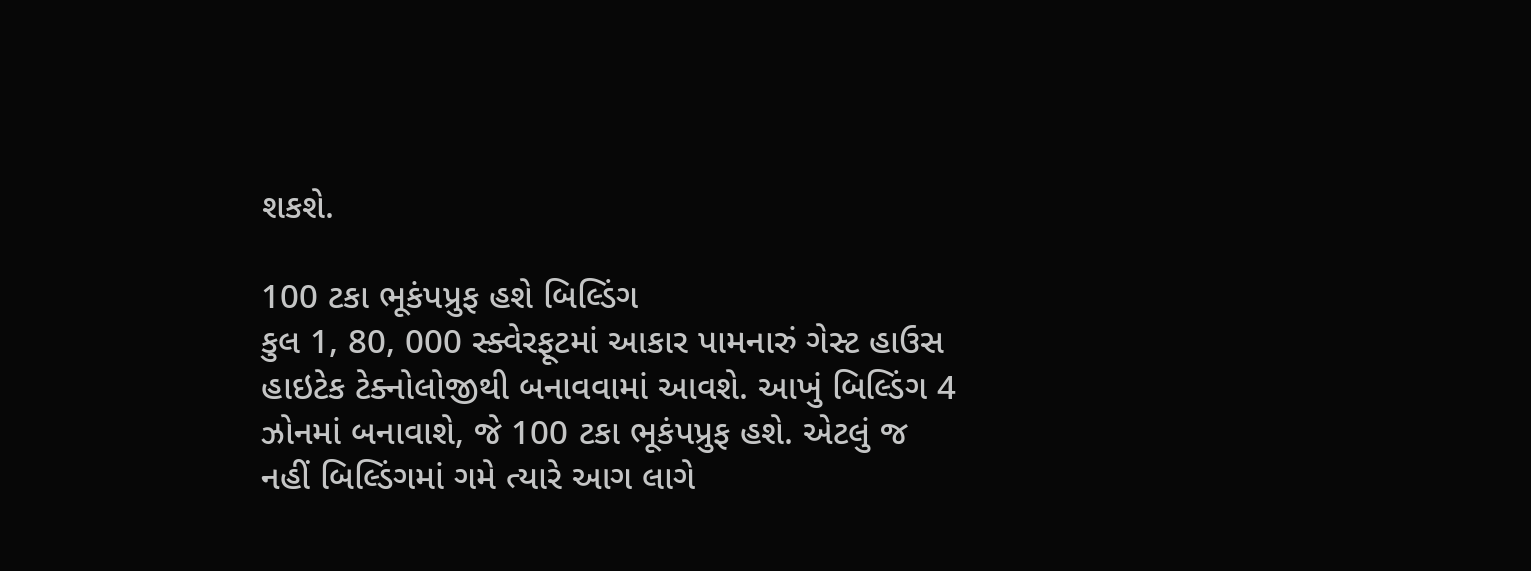શકશે.

100 ટકા ભૂકંપપ્રુફ હશે બિલ્ડિંગ
કુલ 1, 80, 000 સ્ક્વેરફૂટમાં આકાર પામનારું ગેસ્ટ હાઉસ હાઇટેક ટેક્નોલોજીથી બનાવવામાં આવશે. આખું બિલ્ડિંગ 4 ઝોનમાં બનાવાશે, જે 100 ટકા ભૂકંપપ્રુફ હશે. એટલું જ નહીં બિલ્ડિંગમાં ગમે ત્યારે આગ લાગે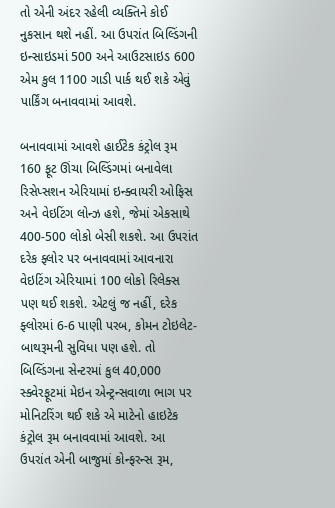તો એની અંદર રહેલી વ્યક્તિને કોઈ નુકસાન થશે નહીં. આ ઉપરાંત બિલ્ડિંગની ઇન્સાઇડમાં 500 અને આઉટસાઇડ 600 એમ કુલ 1100 ગાડી પાર્ક થઈ શકે એવું પાર્કિંગ બનાવવામાં આવશે.

બનાવવામાં આવશે હાઈટેક કંટ્રોલ રૂમ
160 ફૂટ ઊંચા બિલ્ડિંગમાં બનાવેલા રિસેપ્સશન એરિયામાં ઇન્ક્વાયરી ઓફિસ અને વેઇટિંગ લોન્ઝ હશે, જેમાં એકસાથે 400-500 લોકો બેસી શકશે. આ ઉપરાંત દરેક ફ્લોર પર બનાવવામાં આવનારા વેઇટિંગ એરિયામાં 100 લોકો રિલેક્સ પણ થઈ શકશે. એટલું જ નહીં, દરેક ફ્લોરમાં 6-6 પાણી પરબ, કોમન ટોઇલેટ-બાથરૂમની સુવિધા પણ હશે. તો બિલ્ડિંગના સેન્ટરમાં કુલ 40,000 સ્ક્વેરફૂટમાં મેઇન એન્ટ્રન્સવાળા ભાગ પર મોનિટરિંગ થઈ શકે એ માટેનો હાઇટેક કંટ્રોલ રૂમ બનાવવામાં આવશે. આ ઉપરાંત એની બાજુમાં કોન્ફરન્સ રૂમ,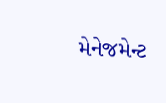મેનેજમેન્ટ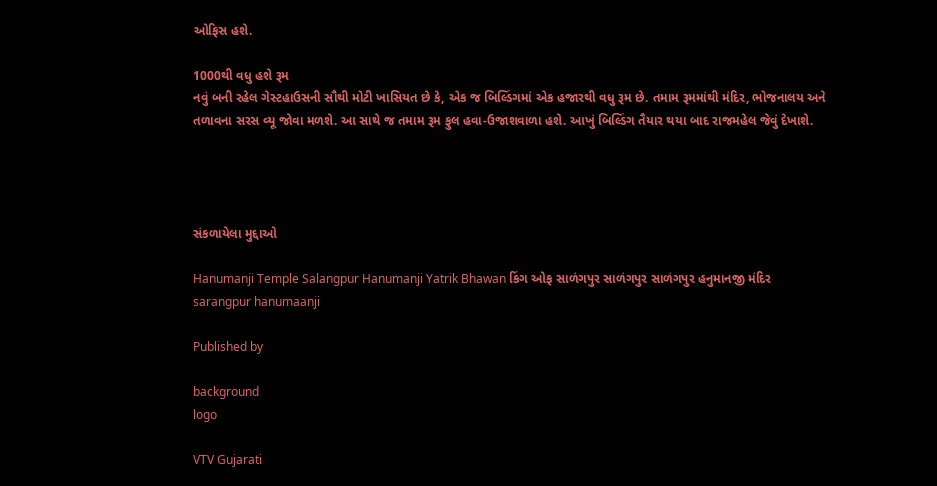ઓફિસ હશે.

1000થી વધુ હશે રૂમ
નવું બની રહેલ ગેસ્ટહાઉસની સૌથી મોટી ખાસિયત છે કે, એક જ બિલ્ડિંગમાં એક હજારથી વધુ રૂમ છે. તમામ રૂમમાંથી મંદિર, ભોજનાલય અને તળાવના સરસ વ્યૂ જોવા મળશે. આ સાથે જ તમામ રૂમ ફુલ હવા-ઉજાશવાળા હશે. આખું બિલ્ડિંગ તૈયાર થયા બાદ રાજમહેલ જેવું દેખાશે.




સંકળાયેલા મુદ્દાઓ

Hanumanji Temple Salangpur Hanumanji Yatrik Bhawan કિંગ ઓફ સાળંગપુર સાળંગપુર સાળંગપુર હનુમાનજી મંદિર sarangpur hanumaanji

Published by

background
logo

VTV Gujarati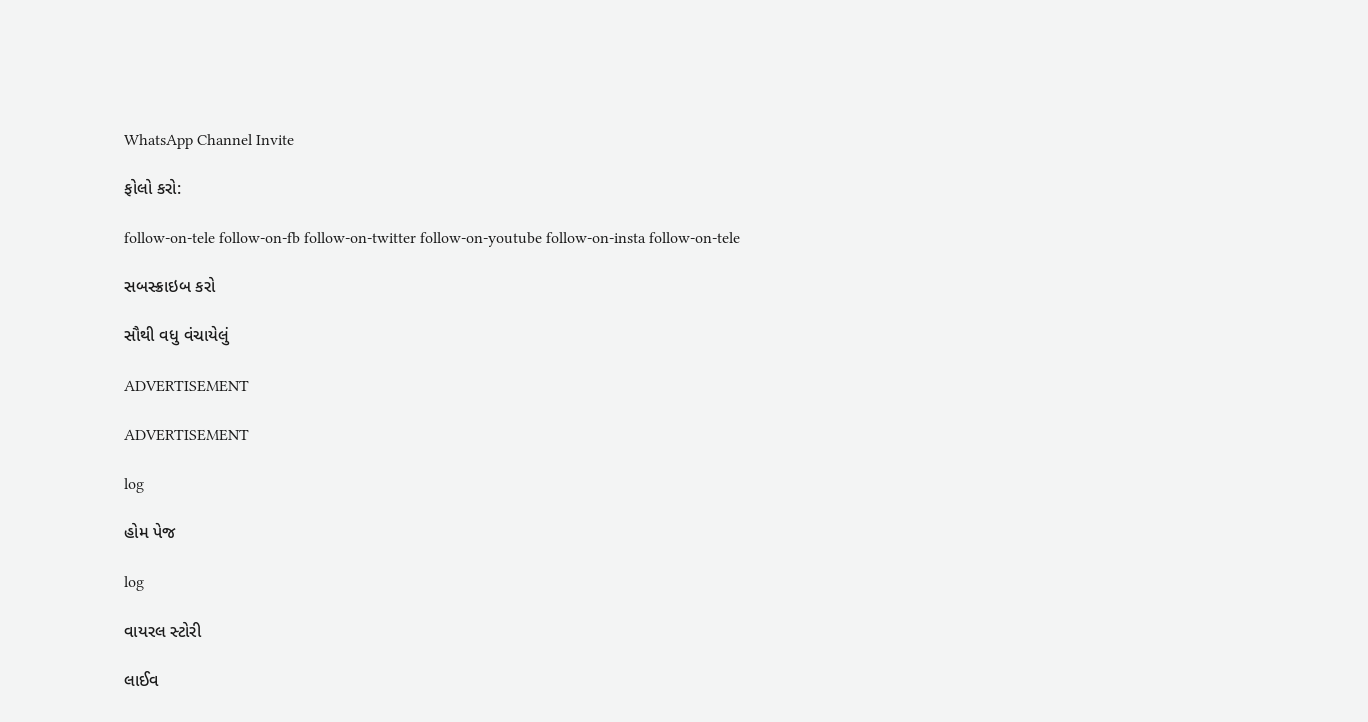WhatsApp Channel Invite

ફોલો કરો:

follow-on-tele follow-on-fb follow-on-twitter follow-on-youtube follow-on-insta follow-on-tele

સબસ્ક્રાઇબ કરો

સૌથી વધુ વંચાયેલું

ADVERTISEMENT

ADVERTISEMENT

log

હોમ પેજ

log

વાયરલ સ્ટોરી

લાઈવ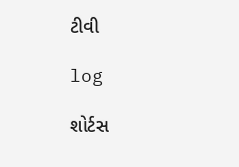ટીવી

log

શોર્ટસ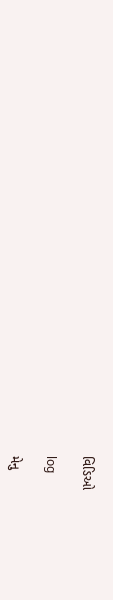વિડિઓ

log

મેનુ